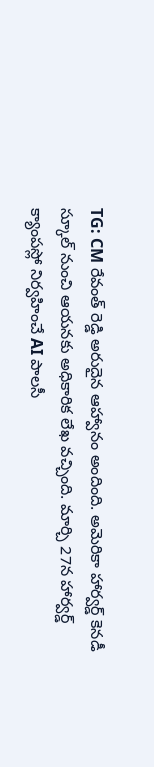TG: CM రేవంత్ రెడ్డి అరుదైన ఆహ్వానం అందింది. అమెరికా హార్వర్డ్ కెనడీ స్కూల్ నుంచి ఆయనకు అధికారిక లేఖ వచ్చింది. మార్చి 27న హార్వర్డ్ క్యాంపస్లో నిర్వహించే AI పాలసీ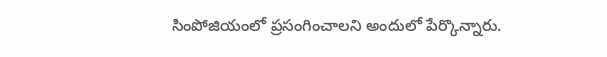సింపోజియంలో ప్రసంగించాలని అందులో పేర్కొన్నారు.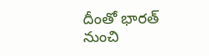దీంతో భారత్ నుంచి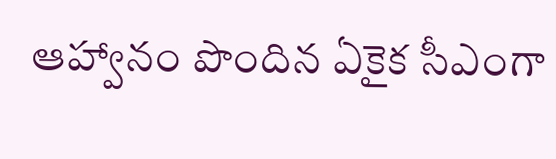ఆహ్వానం పొందిన ఏకైక సీఎంగా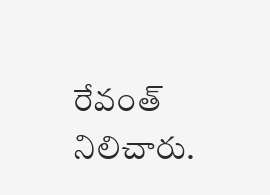రేవంత్ నిలిచారు.